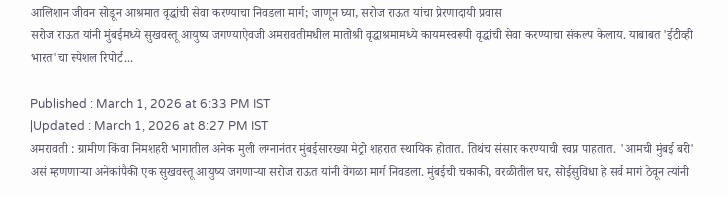आलिशान जीवन सोडून आश्रमात वृद्धांची सेवा करण्याचा निवडला मार्ग; जाणून घ्या, सरोज राऊत यांचा प्रेरणादायी प्रवास
सरोज राऊत यांनी मुंबईमध्ये सुखवस्तू आयुष्य जगण्याऐवजी अमरावतीमधील मातोश्री वृद्धाश्रमामध्ये कायमस्वरूपी वृद्धांची सेवा करण्याचा संकल्प केलाय. याबाबत 'ईटीव्ही भारत'चा स्पेशल रिपोर्ट...

Published : March 1, 2026 at 6:33 PM IST
|Updated : March 1, 2026 at 8:27 PM IST
अमरावती : ग्रामीण किंवा निमशहरी भागातील अनेक मुली लग्नानंतर मुंबईसारख्या मेट्रो शहरात स्थायिक होतात. तिथंच संसार करण्याची स्वप्न पाहतात. 'आमची मुंबई बरी' असं म्हणणाऱ्या अनेकांपैकी एक सुखवस्तू आयुष्य जगणाऱ्या सरोज राऊत यांनी वेगळा मार्ग निवडला. मुंबईची चकाकी, वरळीतील घर, सोईसुविधा हे सर्व मागं ठेवून त्यांनी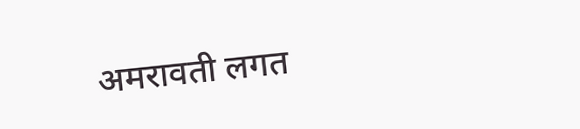अमरावती लगत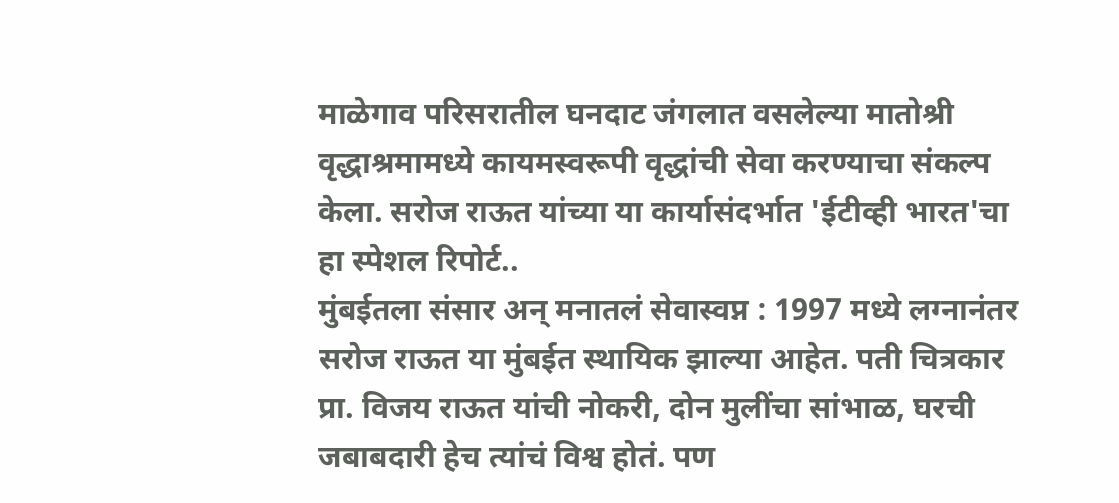माळेगाव परिसरातील घनदाट जंगलात वसलेल्या मातोश्री वृद्धाश्रमामध्ये कायमस्वरूपी वृद्धांची सेवा करण्याचा संकल्प केला. सरोज राऊत यांच्या या कार्यासंदर्भात 'ईटीव्ही भारत'चा हा स्पेशल रिपोर्ट..
मुंबईतला संसार अन् मनातलं सेवास्वप्न : 1997 मध्ये लग्नानंतर सरोज राऊत या मुंबईत स्थायिक झाल्या आहेत. पती चित्रकार प्रा. विजय राऊत यांची नोकरी, दोन मुलींचा सांभाळ, घरची जबाबदारी हेच त्यांचं विश्व होतं. पण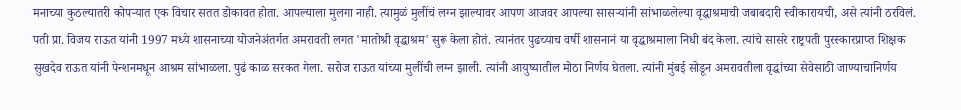मनाच्या कुठल्यातरी कोपऱ्यात एक विचार सतत डोकावत होता. आपल्याला मुलगा नाही. त्यामुळं मुलींचं लग्न झाल्यावर आपण आजवर आपल्या सासऱ्यांनी सांभाळलेल्या वृद्धाश्रमाची जबाबदारी स्वीकारायची, असे त्यांनी ठरविलं. पती प्रा. विजय राऊत यांनी 1997 मध्ये शासनाच्या योजनेअंतर्गत अमरावती लगत 'मातोश्री वृद्धाश्रम' सुरू केला होतं. त्यानंतर पुढच्याच वर्षी शासनानं या वृद्धाश्रमाला निधी बंद केला. त्यांचे सासरे राष्ट्रपती पुरस्कारप्राप्त शिक्षक सुखदेव राऊत यांनी पेन्शनमधून आश्रम सांभाळला. पुढं काळ सरकत गेला. सरोज राऊत यांच्या मुलींची लग्न झाली. त्यांनी आयुष्यातील मोठा निर्णय घेतला. त्यांनी मुंबई सोडून अमरावतीला वृद्धांच्या सेवेसाठी जाण्याचानिर्णय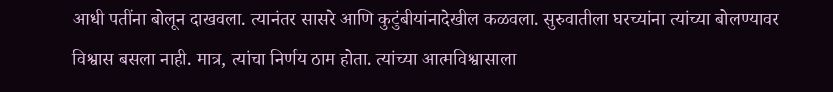आधी पतींना बोलून दाखवला. त्यानंतर सासरे आणि कुटुंबीयांनादेखील कळवला. सुरुवातीला घरच्यांना त्यांच्या बोलण्यावर विश्वास बसला नाही. मात्र, त्यांचा निर्णय ठाम होता. त्यांच्या आत्मविश्वासाला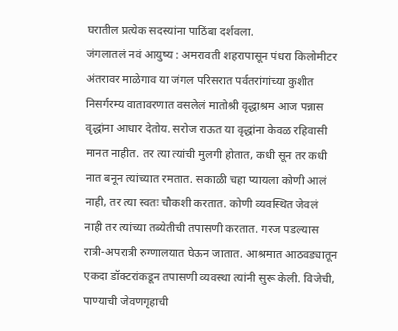घरातील प्रत्येक सदस्यांना पाठिंबा दर्शवला.
जंगलातलं नवं आयुष्य : अमरावती शहरापासून पंधरा किलोमीटर अंतरावर माळेगाव या जंगल परिसरात पर्वतरांगांच्या कुशीत निसर्गरम्य वातावरणात वसलेलं मातोश्री वृद्धाश्रम आज पन्नास वृद्धांना आधार देतोय. सरोज राऊत या वृद्धांना केवळ रहिवासी मानत नाहीत. तर त्या त्यांची मुलगी होतात, कधी सून तर कधी नात बनून त्यांच्यात रमतात. सकाळी चहा प्यायला कोणी आलं नाही, तर त्या स्वतः चौकशी करतात. कोणी व्यवस्थित जेवलं नाही तर त्यांच्या तब्येतीची तपासणी करतात. गरज पडल्यास रात्री-अपरात्री रुग्णालयात घेऊन जातात. आश्रमात आठवड्यातून एकदा डॉक्टरांकडून तपासणी व्यवस्था त्यांनी सुरू केली. विजेची, पाण्याची जेवणगृहाची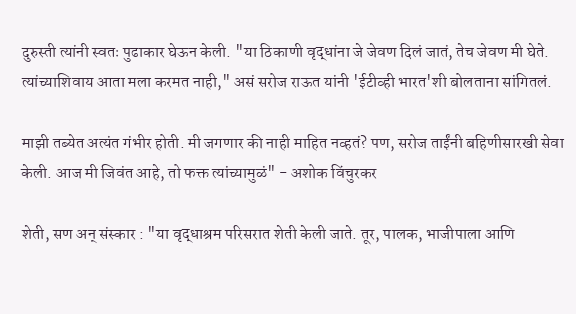दुरुस्ती त्यांनी स्वतः पुढाकार घेऊन केली. "या ठिकाणी वृद्धांना जे जेवण दिलं जातं, तेच जेवण मी घेते. त्यांच्याशिवाय आता मला करमत नाही," असं सरोज राऊत यांनी 'ईटीव्ही भारत'शी बोलताना सांगितलं.

माझी तब्येत अत्यंत गंभीर होती. मी जगणार की नाही माहित नव्हतं? पण, सरोज ताईंनी बहिणीसारखी सेवा केली. आज मी जिवंत आहे, तो फक्त त्यांच्यामुळं" - अशोक विंचुरकर

शेती, सण अन् संस्कार : "या वृद्धाश्रम परिसरात शेती केली जाते. तूर, पालक, भाजीपाला आणि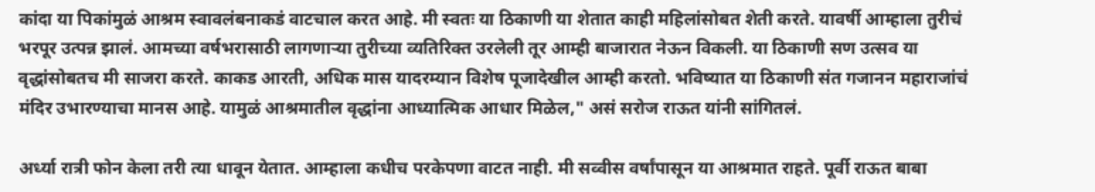कांदा या पिकांमुळं आश्रम स्वावलंबनाकडं वाटचाल करत आहे. मी स्वतः या ठिकाणी या शेतात काही महिलांसोबत शेती करते. यावर्षी आम्हाला तुरीचं भरपूर उत्पन्न झालं. आमच्या वर्षभरासाठी लागणाऱ्या तुरीच्या व्यतिरिक्त उरलेली तूर आम्ही बाजारात नेऊन विकली. या ठिकाणी सण उत्सव या वृद्धांसोबतच मी साजरा करते. काकड आरती, अधिक मास यादरम्यान विशेष पूजादेखील आम्ही करतो. भविष्यात या ठिकाणी संत गजानन महाराजांचं मंदिर उभारण्याचा मानस आहे. यामुळं आश्रमातील वृद्धांना आध्यात्मिक आधार मिळेल," असं सरोज राऊत यांनी सांगितलं.

अर्ध्या रात्री फोन केला तरी त्या धावून येतात. आम्हाला कधीच परकेपणा वाटत नाही. मी सव्वीस वर्षांपासून या आश्रमात राहते. पूर्वी राऊत बाबा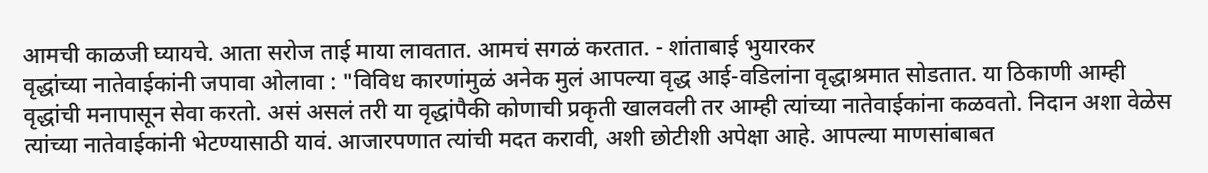आमची काळजी घ्यायचे. आता सरोज ताई माया लावतात. आमचं सगळं करतात. - शांताबाई भुयारकर
वृद्धांच्या नातेवाईकांनी जपावा ओलावा : "विविध कारणांमुळं अनेक मुलं आपल्या वृद्ध आई-वडिलांना वृद्धाश्रमात सोडतात. या ठिकाणी आम्ही वृद्धांची मनापासून सेवा करतो. असं असलं तरी या वृद्धांपैकी कोणाची प्रकृती खालवली तर आम्ही त्यांच्या नातेवाईकांना कळवतो. निदान अशा वेळेस त्यांच्या नातेवाईकांनी भेटण्यासाठी यावं. आजारपणात त्यांची मदत करावी, अशी छोटीशी अपेक्षा आहे. आपल्या माणसांबाबत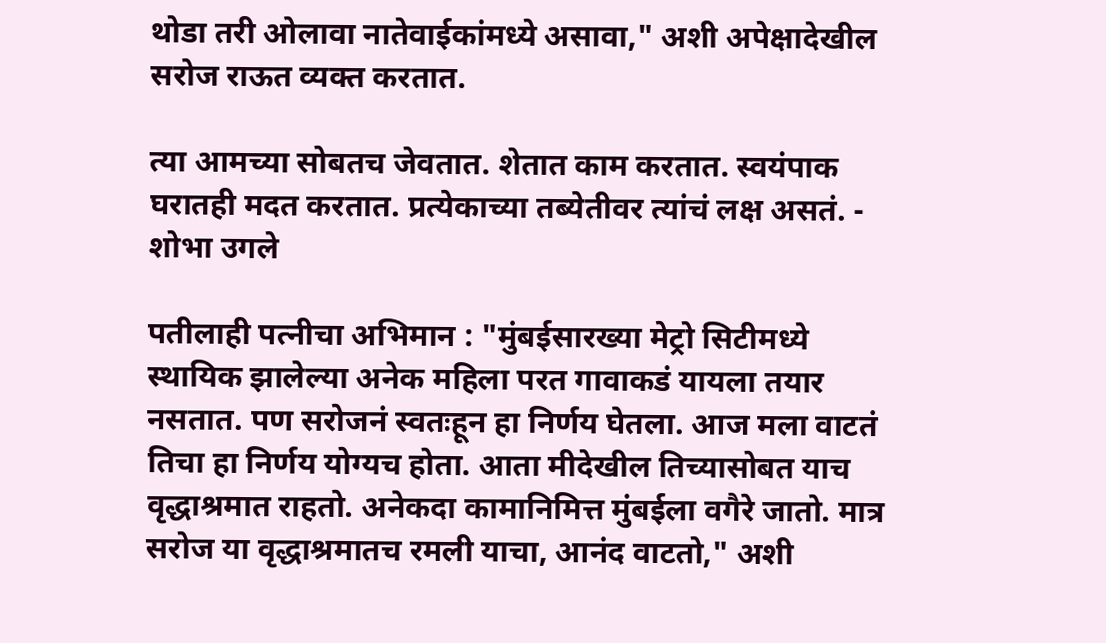थोडा तरी ओलावा नातेवाईकांमध्ये असावा," अशी अपेक्षादेखील सरोज राऊत व्यक्त करतात.

त्या आमच्या सोबतच जेवतात. शेतात काम करतात. स्वयंपाक घरातही मदत करतात. प्रत्येकाच्या तब्येतीवर त्यांचं लक्ष असतं. - शोभा उगले

पतीलाही पत्नीचा अभिमान : "मुंबईसारख्या मेट्रो सिटीमध्ये स्थायिक झालेल्या अनेक महिला परत गावाकडं यायला तयार नसतात. पण सरोजनं स्वतःहून हा निर्णय घेतला. आज मला वाटतं तिचा हा निर्णय योग्यच होता. आता मीदेखील तिच्यासोबत याच वृद्धाश्रमात राहतो. अनेकदा कामानिमित्त मुंबईला वगैरे जातो. मात्र सरोज या वृद्धाश्रमातच रमली याचा, आनंद वाटतो," अशी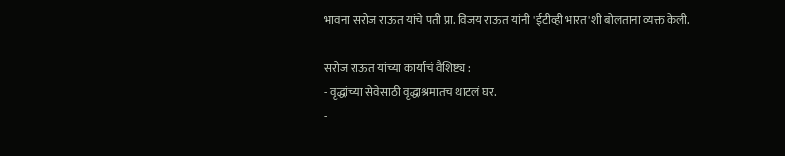भावना सरोज राऊत यांचे पती प्रा. विजय राऊत यांनी 'ईटीव्ही भारत'शी बोलताना व्यक्त केली.

सरोज राऊत यांच्या कार्याचं वैशिष्ट्य :
- वृद्धांच्या सेवेसाठी वृद्धाश्रमातच थाटलं घर.
-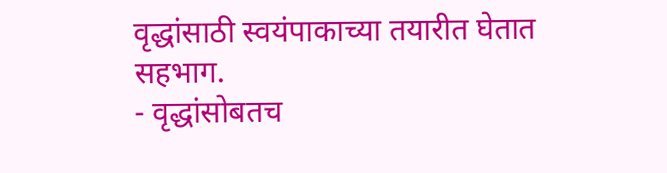वृद्धांसाठी स्वयंपाकाच्या तयारीत घेतात सहभाग.
- वृद्धांसोबतच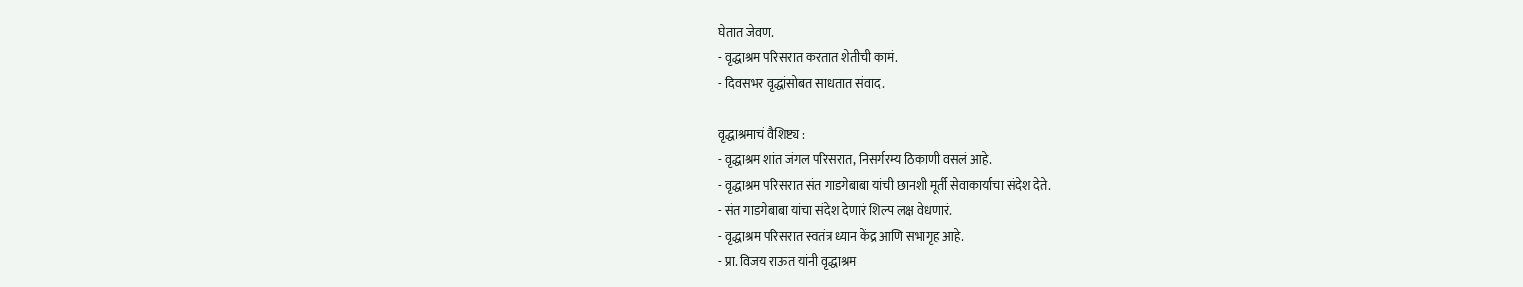घेतात जेवण.
- वृद्धाश्रम परिसरात करतात शेतीची कामं.
- दिवसभर वृद्धांसोबत साधतात संवाद.

वृद्धाश्रमाचं वैशिष्ट्य :
- वृद्धाश्रम शांत जंगल परिसरात, निसर्गरम्य ठिकाणी वसलं आहे.
- वृद्धाश्रम परिसरात संत गाडगेबाबा यांची छानशी मूर्ती सेवाकार्याचा संदेश देते.
- संत गाडगेबाबा यांचा संदेश देणारं शिल्प लक्ष वेधणारं.
- वृद्धाश्रम परिसरात स्वतंत्र ध्यान केंद्र आणि सभागृह आहे.
- प्रा. विजय राऊत यांनी वृद्धाश्रम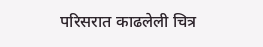परिसरात काढलेली चित्र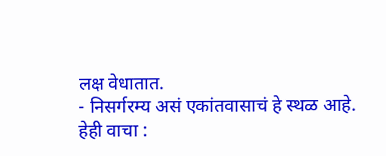लक्ष वेधातात.
- निसर्गरम्य असं एकांतवासाचं हे स्थळ आहे.
हेही वाचा :